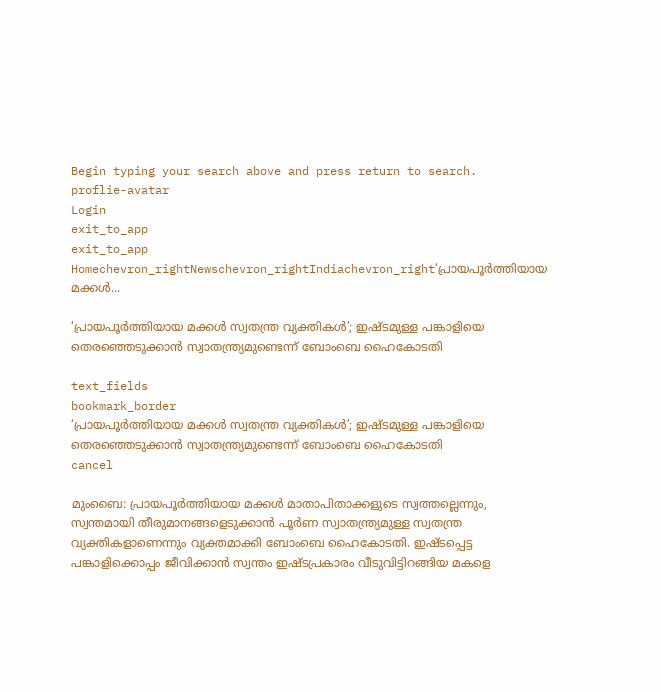Begin typing your search above and press return to search.
proflie-avatar
Login
exit_to_app
exit_to_app
Homechevron_rightNewschevron_rightIndiachevron_right‘പ്രായപൂർത്തിയായ മക്കൾ...

‘പ്രായപൂർത്തിയായ മക്കൾ സ്വതന്ത്ര വ്യക്തികൾ’; ഇഷ്ടമുള്ള പങ്കാളിയെ തെരഞ്ഞെടുക്കാൻ സ്വാതന്ത്ര്യമുണ്ടെന്ന് ബോംബെ ഹൈകോടതി

text_fields
bookmark_border
‘പ്രായപൂർത്തിയായ മക്കൾ സ്വതന്ത്ര വ്യക്തികൾ’; ഇഷ്ടമുള്ള പങ്കാളിയെ തെരഞ്ഞെടുക്കാൻ സ്വാതന്ത്ര്യമുണ്ടെന്ന് ബോംബെ ഹൈകോടതി
cancel

മുംബൈ: പ്രായപൂർത്തിയായ മക്കൾ മാതാപിതാക്കളുടെ സ്വത്തല്ലെന്നും, സ്വന്തമായി തീരുമാനങ്ങളെടുക്കാൻ പൂർണ സ്വാതന്ത്ര്യമുള്ള സ്വതന്ത്ര വ്യക്തികളാണെന്നും വ്യക്തമാക്കി ബോംബെ ഹൈകോടതി. ഇഷ്ടപ്പെട്ട പങ്കാളിക്കൊപ്പം ജീവിക്കാൻ സ്വന്തം ഇഷ്ടപ്രകാരം വീടുവിട്ടിറങ്ങിയ മകളെ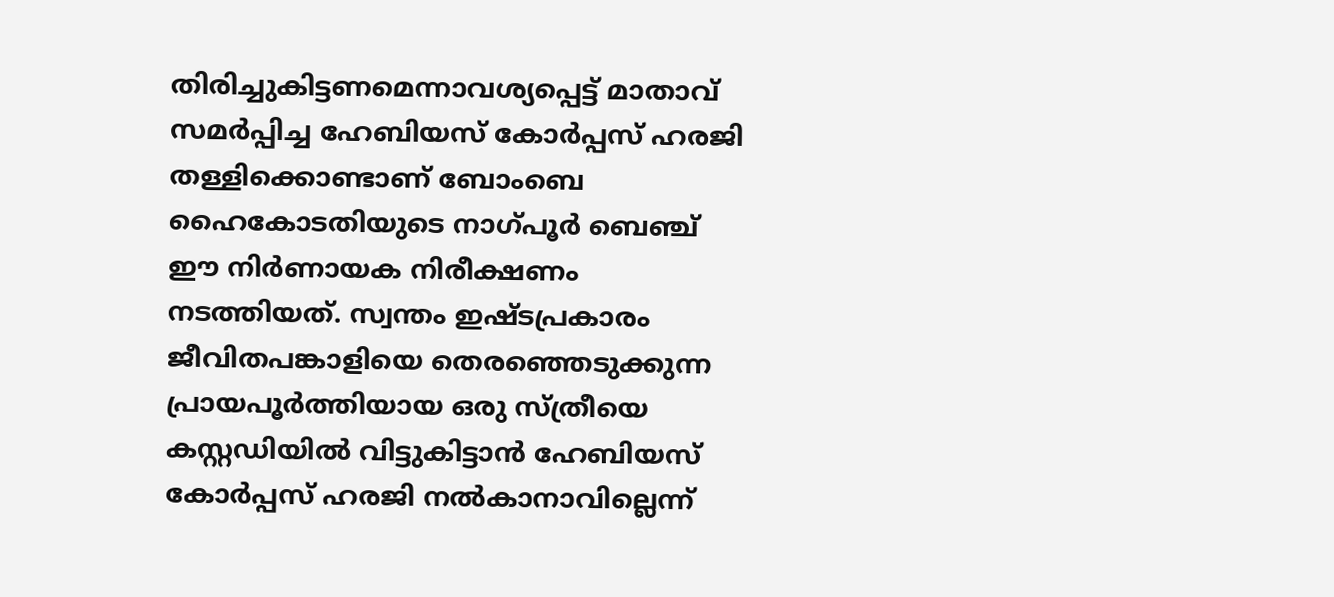തിരിച്ചുകിട്ടണമെന്നാവശ്യപ്പെട്ട് മാതാവ് സമർപ്പിച്ച ഹേബിയസ് കോർപ്പസ് ഹരജി തള്ളിക്കൊണ്ടാണ് ബോംബെ ഹൈകോടതിയുടെ നാഗ്‌പൂർ ബെഞ്ച് ഈ നിർണായക നിരീക്ഷണം നടത്തിയത്. സ്വന്തം ഇഷ്ടപ്രകാരം ജീവിതപങ്കാളിയെ തെരഞ്ഞെടുക്കുന്ന പ്രായപൂർത്തിയായ ഒരു സ്ത്രീയെ കസ്റ്റഡിയിൽ വിട്ടുകിട്ടാൻ ഹേബിയസ് കോർപ്പസ് ഹരജി നൽകാനാവില്ലെന്ന്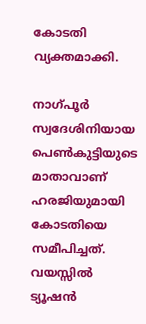കോടതി വ്യക്തമാക്കി.

നാഗ്‌പൂർ സ്വദേശിനിയായ പെൺകുട്ടിയുടെ മാതാവാണ് ഹരജിയുമായി കോടതിയെ സമീപിച്ചത്. വയസ്സിൽ ട്യൂഷൻ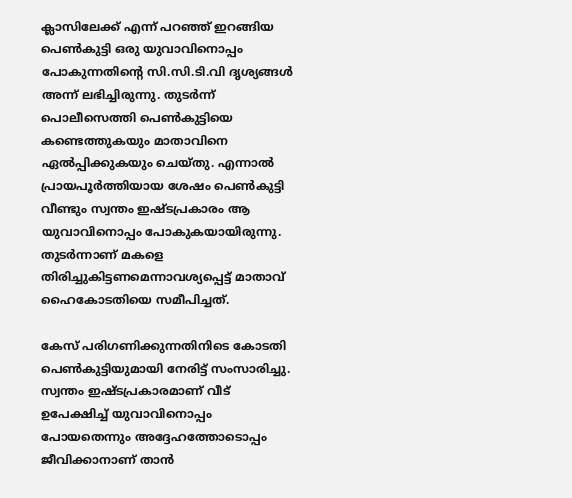ക്ലാസിലേക്ക് എന്ന് പറഞ്ഞ് ഇറങ്ങിയ പെൺകുട്ടി ഒരു യുവാവിനൊപ്പം പോകുന്നതിന്റെ സി.സി.ടി.വി ദൃശ്യങ്ങൾ അന്ന് ലഭിച്ചിരുന്നു. തുടർന്ന് പൊലീസെത്തി പെൺകുട്ടിയെ കണ്ടെത്തുകയും മാതാവിനെ ഏൽപ്പിക്കുകയും ചെയ്തു. എന്നാൽ പ്രായപൂർത്തിയായ ശേഷം പെൺകുട്ടി വീണ്ടും സ്വന്തം ഇഷ്ടപ്രകാരം ആ യുവാവിനൊപ്പം പോകുകയായിരുന്നു. തുടർന്നാണ് മകളെ തിരിച്ചുകിട്ടണമെന്നാവശ്യപ്പെട്ട് മാതാവ് ഹൈകോടതിയെ സമീപിച്ചത്.

കേസ് പരിഗണിക്കുന്നതിനിടെ കോടതി പെൺകുട്ടിയുമായി നേരിട്ട് സംസാരിച്ചു. സ്വന്തം ഇഷ്ടപ്രകാരമാണ് വീട് ഉപേക്ഷിച്ച് യുവാവിനൊപ്പം പോയതെന്നും അദ്ദേഹത്തോടൊപ്പം ജീവിക്കാനാണ് താൻ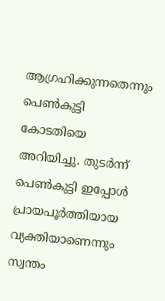ആഗ്രഹിക്കുന്നതെന്നും പെൺകുട്ടി കോടതിയെ അറിയിച്ചു. തുടർന്ന് പെൺകുട്ടി ഇപ്പോൾ പ്രായപൂർത്തിയായ വ്യക്തിയാണെന്നും സ്വന്തം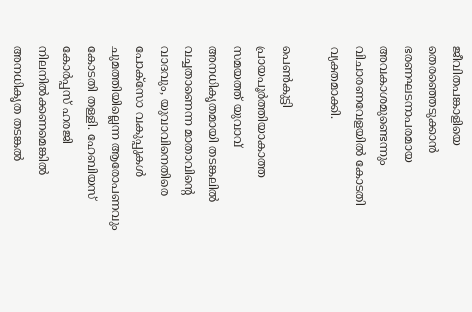ജീവിതപങ്കാളിയെ തെരഞ്ഞെടുക്കാൻ ഭരണഘടനാപരമായ അവകാശമുണ്ടെന്നും വിചാരണവേളയിൽ കോടതി വ്യക്തമാക്കി.

പെൺകുട്ടി പ്രായപൂർത്തിയാകാത്ത സമയത്ത് യുവാവ് അനധികൃതമായി തടങ്കലിൽ വച്ചതാണെന്ന മാതാവിന്റെ വാദവും, യുവാവിനെതിരെ പോക്‌സോ വകുപ്പുകൾ ചുമത്തിയില്ലെന്ന ആരോപണവും കോടതി തള്ളി. ഹേബിയസ് കോർപ്പസ് ഹരജി നിലനിൽക്കണമെങ്കിൽ അനധികൃത തടങ്കൽ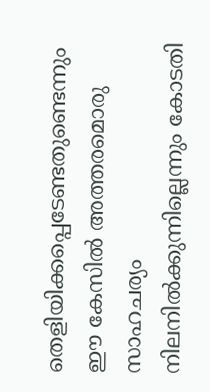തെളിയിക്കപ്പെടേണ്ടതുണ്ടെന്നും ഈ കേസിൽ അത്തരമൊരു സാഹചര്യം നിലനിൽക്കുന്നില്ലെന്നും കോടതി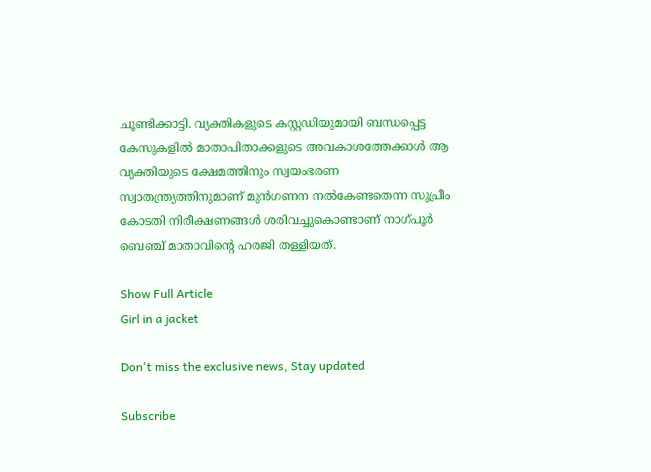ചൂണ്ടിക്കാട്ടി. വ്യക്തികളുടെ കസ്റ്റഡിയുമായി ബന്ധപ്പെട്ട കേസുകളിൽ മാതാപിതാക്കളുടെ അവകാശത്തേക്കാൾ ആ വ്യക്തിയുടെ ക്ഷേമത്തിനും സ്വയംഭരണ സ്വാതന്ത്ര്യത്തിനുമാണ് മുൻഗണന നൽകേണ്ടതെന്ന സുപ്രീം കോടതി നിരീക്ഷണങ്ങൾ ശരിവച്ചുകൊണ്ടാണ് നാഗ്‌പൂർ ബെഞ്ച് മാതാവിന്റെ ഹരജി തള്ളിയത്.

Show Full Article
Girl in a jacket

Don't miss the exclusive news, Stay updated

Subscribe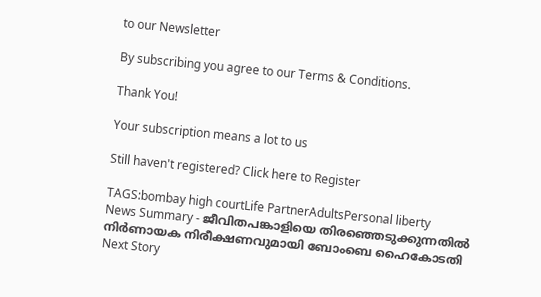to our Newsletter

By subscribing you agree to our Terms & Conditions.

Thank You!

Your subscription means a lot to us

Still haven't registered? Click here to Register

TAGS:bombay high courtLife PartnerAdultsPersonal liberty
News Summary - ജീവിതപങ്കാളിയെ തിരഞ്ഞെടുക്കുന്നതിൽ നിർണായക നിരീക്ഷണവുമായി ബോംബെ ഹൈകോടതി
Next Story